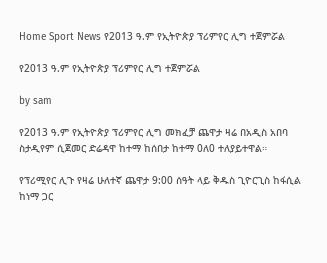Home Sport News የ2013 ዓ.ም የኢትዮጵያ ፕሪምየር ሊግ ተጀምሯል

የ2013 ዓ.ም የኢትዮጵያ ፕሪምየር ሊግ ተጀምሯል

by sam

የ2013 ዓ.ም የኢትዮጵያ ፕሪምየር ሊግ መክፈቻ ጨዋታ ዛሬ በአዲስ አበባ ስታዲየም ሲጀመር ድሬዳዋ ከተማ ከሰበታ ከተማ 0ለ0 ተለያይተዋል።

የፕሪሚየር ሊጉ የዛሬ ሁለተኛ ጨዋታ 9:00 ሰዓት ላይ ቅዱስ ጊዮርጊስ ከፋሲል ከነማ ጋር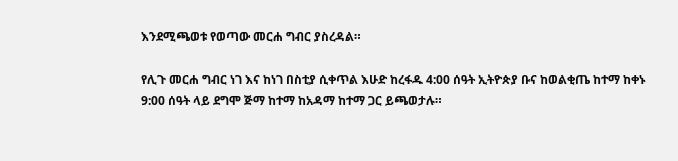እንደሚጫወቱ የወጣው መርሐ ግብር ያስረዳል።

የሊጉ መርሐ ግብር ነገ እና ከነገ በስቲያ ሲቀጥል እሁድ ከረፋዱ 4:00 ሰዓት ኢትዮጵያ ቡና ከወልቂጤ ከተማ ከቀኑ 9:00 ሰዓት ላይ ደግሞ ጅማ ከተማ ከአዳማ ከተማ ጋር ይጫወታሉ።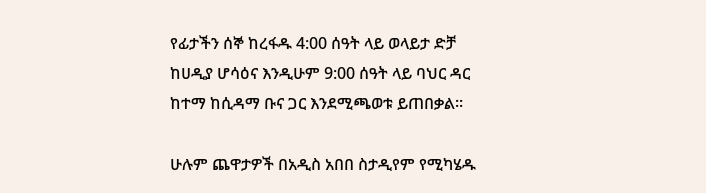የፊታችን ሰኞ ከረፋዱ 4:00 ሰዓት ላይ ወላይታ ድቻ ከሀዲያ ሆሳዕና እንዲሁም 9:00 ሰዓት ላይ ባህር ዳር ከተማ ከሲዳማ ቡና ጋር እንደሚጫወቱ ይጠበቃል።

ሁሉም ጨዋታዎች በአዲስ አበበ ስታዲየም የሚካሄዱ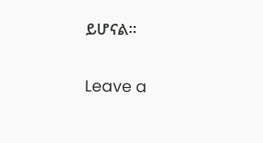ይሆናል።

Leave a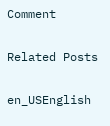Comment

Related Posts

en_USEnglish